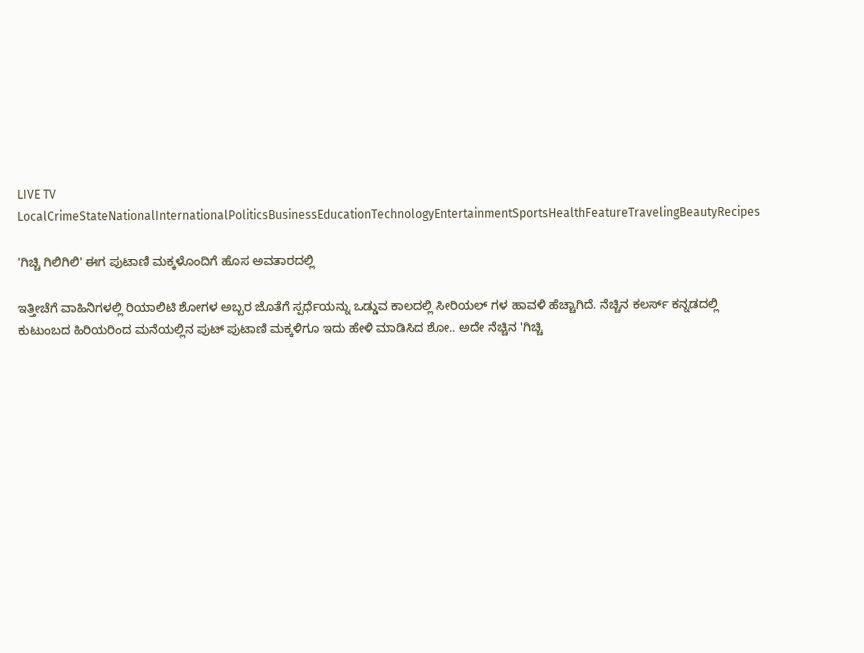LIVE TV LocalCrimeStateNationalInternationalPoliticsBusinessEducationTechnologyEntertainmentSportsHealthFeatureTravelingBeautyRecipes

'ಗಿಚ್ಚಿ ಗಿಲಿಗಿಲಿ' ಈಗ ಪುಟಾಣಿ ಮಕ್ಕಳೊಂದಿಗೆ ಹೊಸ ಅವತಾರದಲ್ಲಿ

ಇತ್ತೀಚೆಗೆ ವಾಹಿನಿಗಳಲ್ಲಿ ರಿಯಾಲಿಟಿ ಶೋಗಳ ಅಬ್ಬರ ಜೊತೆಗೆ ಸ್ಪರ್ಧೆಯನ್ನು ಒಡ್ಡುವ ಕಾಲದಲ್ಲಿ ಸೀರಿಯಲ್ ಗಳ ಹಾವಳಿ ಹೆಚ್ಚಾಗಿದೆ. ನೆಚ್ಚಿನ ಕಲರ್ಸ್‌ ಕನ್ನಡದಲ್ಲಿ ಕುಟುಂಬದ ಹಿರಿಯರಿಂದ ಮನೆಯಲ್ಲಿನ ಪುಟ್‌ ಪುಟಾಣಿ ಮಕ್ಕಳಿಗೂ ಇದು ಹೇಳಿ ಮಾಡಿಸಿದ ಶೋ.. ಅದೇ ನೆಚ್ಚಿನ 'ಗಿಚ್ಚಿ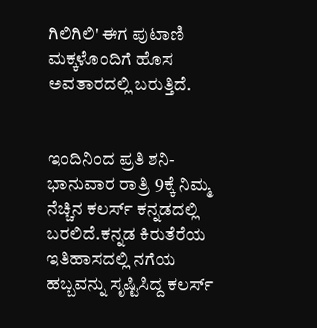ಗಿಲಿಗಿಲಿ' ಈಗ ಪುಟಾಣಿ ಮಕ್ಕಳೊಂದಿಗೆ ಹೊಸ ಅವತಾರದಲ್ಲಿ ಬರುತ್ತಿದೆ.


ಇಂದಿನಿಂದ ಪ್ರತಿ ಶನಿ-ಭಾನುವಾರ ರಾತ್ರಿ 9ಕ್ಕೆ ನಿಮ್ಮ ನೆಚ್ಚಿನ ಕಲರ್ಸ್‌ ಕನ್ನಡದಲ್ಲಿ  ಬರಲಿದೆ.ಕನ್ನಡ ಕಿರುತೆರೆಯ ಇತಿಹಾಸದಲ್ಲಿ ನಗೆಯ ಹಬ್ಬವನ್ನು ಸೃಷ್ಟಿಸಿದ್ದ ಕಲರ್ಸ್‌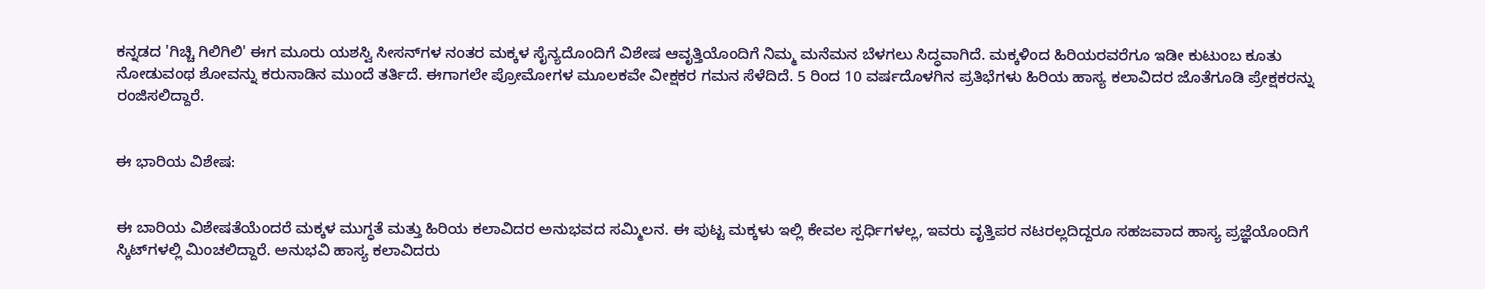ಕನ್ನಡದ 'ಗಿಚ್ಚಿ ಗಿಲಿಗಿಲಿ' ಈಗ ಮೂರು ಯಶಸ್ವಿ ಸೀಸನ್‌ಗಳ ನಂತರ ಮಕ್ಕಳ ಸೈನ್ಯದೊಂದಿಗೆ ವಿಶೇಷ ಆವೃತ್ತಿಯೊಂದಿಗೆ ನಿಮ್ಮ ಮನೆಮನ ಬೆಳಗಲು ಸಿದ್ಧವಾಗಿದೆ. ಮಕ್ಕಳಿಂದ ಹಿರಿಯರವರೆಗೂ ಇಡೀ ಕುಟುಂಬ ಕೂತು ನೋಡುವಂಥ ಶೋವನ್ನು ಕರುನಾಡಿನ ಮುಂದೆ ತರ್ತಿದೆ. ಈಗಾಗಲೇ ಪ್ರೋಮೋಗಳ ಮೂಲಕವೇ ವೀಕ್ಷಕರ ಗಮನ ಸೆಳೆದಿದೆ. 5 ರಿಂದ 10 ವರ್ಷದೊಳಗಿನ ಪ್ರತಿಭೆಗಳು ಹಿರಿಯ ಹಾಸ್ಯ ಕಲಾವಿದರ ಜೊತೆಗೂಡಿ ಪ್ರೇಕ್ಷಕರನ್ನು ರಂಜಿಸಲಿದ್ದಾರೆ.


ಈ ಭಾರಿಯ ವಿಶೇಷ:


ಈ ಬಾರಿಯ ವಿಶೇಷತೆಯೆಂದರೆ ಮಕ್ಕಳ ಮುಗ್ಧತೆ ಮತ್ತು ಹಿರಿಯ ಕಲಾವಿದರ ಅನುಭವದ ಸಮ್ಮಿಲನ. ಈ ಪುಟ್ಟ ಮಕ್ಕಳು ಇಲ್ಲಿ ಕೇವಲ ಸ್ಪರ್ಧಿಗಳಲ್ಲ, ಇವರು ವೃತ್ತಿಪರ ನಟರಲ್ಲದಿದ್ದರೂ ಸಹಜವಾದ ಹಾಸ್ಯ ಪ್ರಜ್ಞೆಯೊಂದಿಗೆ ಸ್ಕಿಟ್‌ಗಳಲ್ಲಿ ಮಿಂಚಲಿದ್ದಾರೆ. ಅನುಭವಿ ಹಾಸ್ಯ ಕಲಾವಿದರು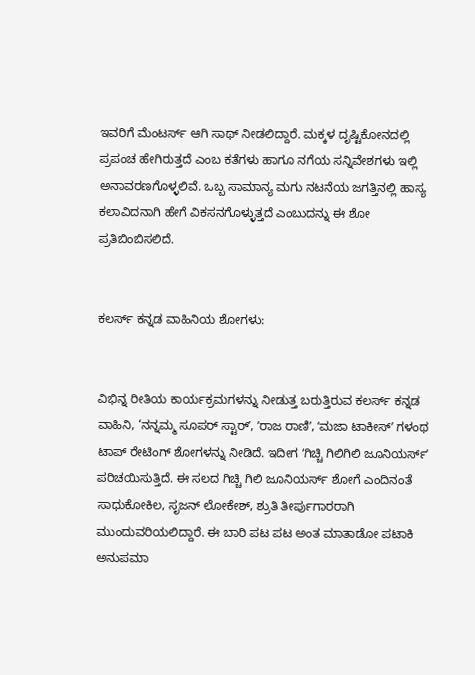ಇವರಿಗೆ ಮೆಂಟರ್ಸ್‌ ಆಗಿ ಸಾಥ್ ನೀಡಲಿದ್ದಾರೆ. ಮಕ್ಕಳ ದೃಷ್ಟಿಕೋನದಲ್ಲಿ ಪ್ರಪಂಚ ಹೇಗಿರುತ್ತದೆ ಎಂಬ ಕತೆಗಳು ಹಾಗೂ ನಗೆಯ ಸನ್ನಿವೇಶಗಳು ಇಲ್ಲಿ ಅನಾವರಣಗೊಳ್ಳಲಿವೆ. ಒಬ್ಬ ಸಾಮಾನ್ಯ ಮಗು ನಟನೆಯ ಜಗತ್ತಿನಲ್ಲಿ ಹಾಸ್ಯ ಕಲಾವಿದನಾಗಿ ಹೇಗೆ ವಿಕಸನಗೊಳ್ಳುತ್ತದೆ ಎಂಬುದನ್ನು ಈ ಶೋ ಪ್ರತಿಬಿಂಬಿಸಲಿದೆ.


ಕಲರ್ಸ್‌ ಕನ್ನಡ ವಾಹಿನಿಯ ಶೋಗಳು:


ವಿಭಿನ್ನ ರೀತಿಯ ಕಾರ್ಯಕ್ರಮಗಳನ್ನು ನೀಡುತ್ತ ಬರುತ್ತಿರುವ ಕಲರ್ಸ್‌ ಕನ್ನಡ ವಾಹಿನಿ, ‘ನನ್ನಮ್ಮ ಸೂಪರ್‌ ಸ್ಟಾರ್‌ʼ, ʼರಾಜ ರಾಣಿʼ, ʻಮಜಾ ಟಾಕೀಸ್‌ʼ ಗಳಂಥ ಟಾಪ್ ರೇಟಿಂಗ್ ಶೋಗಳನ್ನು ನೀಡಿದೆ. ಇದೀಗ ʻಗಿಚ್ಚಿ ಗಿಲಿಗಿಲಿ ಜೂನಿಯರ್ಸ್‌ʼ ಪರಿಚಯಿಸುತ್ತಿದೆ. ಈ ಸಲದ ಗಿಚ್ಚಿ ಗಿಲಿ ಜೂನಿಯರ್ಸ್‌ ಶೋಗೆ ಎಂದಿನಂತೆ ಸಾಧುಕೋಕಿಲ, ಸೃಜನ್‌ ಲೋಕೇಶ್‌, ಶ್ರುತಿ ತೀರ್ಪುಗಾರರಾಗಿ ಮುಂದುವರಿಯಲಿದ್ದಾರೆ. ಈ ಬಾರಿ ಪಟ ಪಟ ಅಂತ ಮಾತಾಡೋ ಪಟಾಕಿ ಅನುಪಮಾ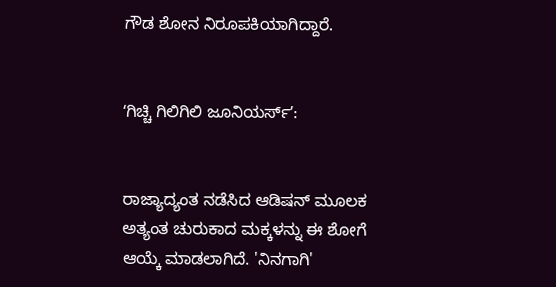ಗೌಡ ಶೋನ ನಿರೂಪಕಿಯಾಗಿದ್ದಾರೆ.


ʻಗಿಚ್ಚಿ ಗಿಲಿಗಿಲಿ ಜೂನಿಯರ್ಸ್‌ʼ:


ರಾಜ್ಯಾದ್ಯಂತ ನಡೆಸಿದ ಆಡಿಷನ್ ಮೂಲಕ ಅತ್ಯಂತ ಚುರುಕಾದ ಮಕ್ಕಳನ್ನು ಈ ಶೋಗೆ ಆಯ್ಕೆ ಮಾಡಲಾಗಿದೆ. 'ನಿನಗಾಗಿ'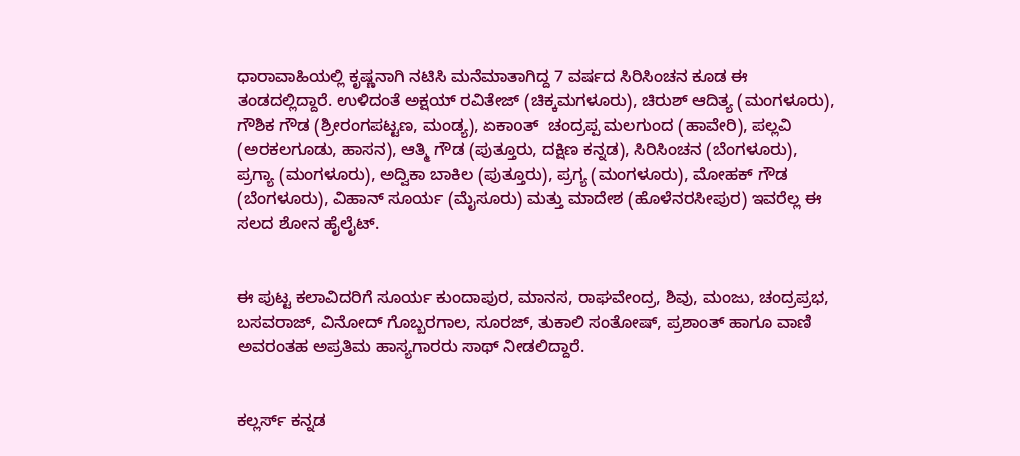ಧಾರಾವಾಹಿಯಲ್ಲಿ ಕೃಷ್ಣನಾಗಿ ನಟಿಸಿ ಮನೆಮಾತಾಗಿದ್ದ 7 ವರ್ಷದ ಸಿರಿಸಿಂಚನ ಕೂಡ ಈ ತಂಡದಲ್ಲಿದ್ದಾರೆ. ಉಳಿದಂತೆ ಅಕ್ಷಯ್ ರವಿತೇಜ್ (ಚಿಕ್ಕಮಗಳೂರು), ಚಿರುಶ್ ಆದಿತ್ಯ (ಮಂಗಳೂರು), ಗೌಶಿಕ ಗೌಡ (ಶ್ರೀರಂಗಪಟ್ಟಣ, ಮಂಡ್ಯ), ಏಕಾoತ್  ಚಂದ್ರಪ್ಪ ಮಲಗುಂದ (ಹಾವೇರಿ), ಪಲ್ಲವಿ (ಅರಕಲಗೂಡು, ಹಾಸನ), ಆತ್ಮಿ ಗೌಡ (ಪುತ್ತೂರು, ದಕ್ಷಿಣ ಕನ್ನಡ), ಸಿರಿಸಿಂಚನ (ಬೆಂಗಳೂರು), ಪ್ರಗ್ಯಾ (ಮಂಗಳೂರು), ಅದ್ವಿಕಾ ಬಾಕಿಲ (ಪುತ್ತೂರು), ಪ್ರಗ್ಯ (ಮಂಗಳೂರು), ಮೋಹಕ್ ಗೌಡ (ಬೆಂಗಳೂರು), ವಿಹಾನ್ ಸೂರ್ಯ (ಮೈಸೂರು) ಮತ್ತು ಮಾದೇಶ (ಹೊಳೆನರಸೀಪುರ) ಇವರೆಲ್ಲ ಈ ಸಲದ ಶೋನ ಹೈಲೈಟ್‌.


ಈ ಪುಟ್ಟ ಕಲಾವಿದರಿಗೆ ಸೂರ್ಯ ಕುಂದಾಪುರ, ಮಾನಸ, ರಾಘವೇಂದ್ರ, ಶಿವು, ಮಂಜು, ಚಂದ್ರಪ್ರಭ, ಬಸವರಾಜ್, ವಿನೋದ್ ಗೊಬ್ಬರಗಾಲ, ಸೂರಜ್, ತುಕಾಲಿ ಸಂತೋಷ್, ಪ್ರಶಾಂತ್ ಹಾಗೂ ವಾಣಿ ಅವರಂತಹ ಅಪ್ರತಿಮ ಹಾಸ್ಯಗಾರರು ಸಾಥ್ ನೀಡಲಿದ್ದಾರೆ.


ಕಲ್ಲರ್ಸ್ ಕನ್ನಡ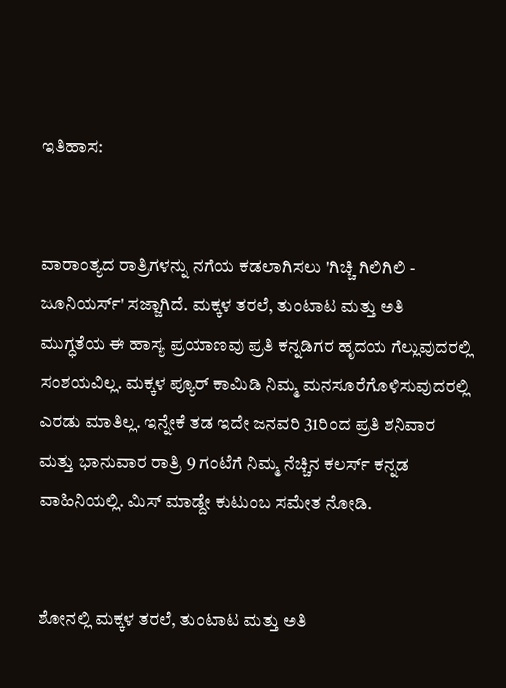ಇತಿಹಾಸ:


ವಾರಾಂತ್ಯದ ರಾತ್ರಿಗಳನ್ನು ನಗೆಯ ಕಡಲಾಗಿಸಲು 'ಗಿಚ್ಚಿ ಗಿಲಿಗಿಲಿ - ಜೂನಿಯರ್ಸ್' ಸಜ್ಜಾಗಿದೆ. ಮಕ್ಕಳ ತರಲೆ, ತುಂಟಾಟ ಮತ್ತು ಅತಿ ಮುಗ್ಧತೆಯ ಈ ಹಾಸ್ಯ ಪ್ರಯಾಣವು ಪ್ರತಿ ಕನ್ನಡಿಗರ ಹೃದಯ ಗೆಲ್ಲುವುದರಲ್ಲಿ ಸಂಶಯವಿಲ್ಲ. ಮಕ್ಕಳ ಪ್ಯೂರ್‌ ಕಾಮಿಡಿ ನಿಮ್ಮ ಮನಸೂರೆಗೊಳಿಸುವುದರಲ್ಲಿ ಎರಡು ಮಾತಿಲ್ಲ. ಇನ್ನೇಕೆ ತಡ ಇದೇ ಜನವರಿ 31ರಿಂದ ಪ್ರತಿ ಶನಿವಾರ ಮತ್ತು ಭಾನುವಾರ ರಾತ್ರಿ 9 ಗಂಟೆಗೆ ನಿಮ್ಮ ನೆಚ್ಚಿನ ಕಲರ್ಸ್‌ ಕನ್ನಡ ವಾಹಿನಿಯಲ್ಲಿ. ಮಿಸ್‌ ಮಾಡ್ದೇ ಕುಟುಂಬ ಸಮೇತ ನೋಡಿ.


ಶೋನಲ್ಲಿ ಮಕ್ಕಳ ತರಲೆ, ತುಂಟಾಟ ಮತ್ತು ಅತಿ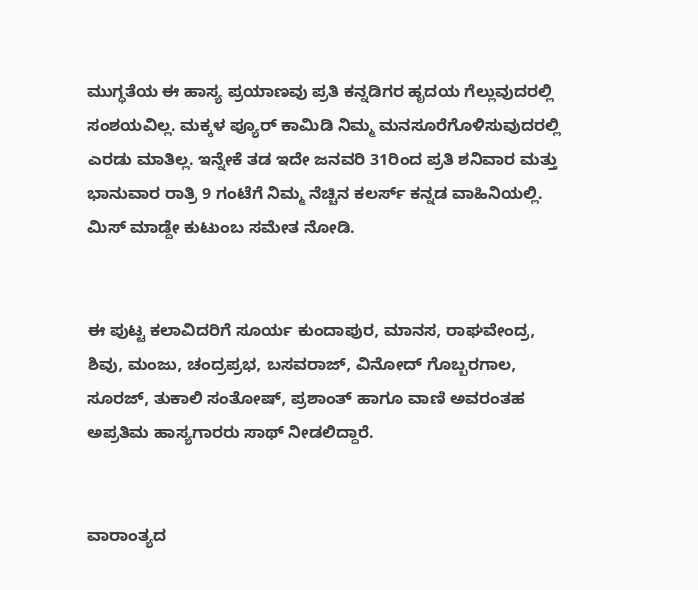ಮುಗ್ಧತೆಯ ಈ ಹಾಸ್ಯ ಪ್ರಯಾಣವು ಪ್ರತಿ ಕನ್ನಡಿಗರ ಹೃದಯ ಗೆಲ್ಲುವುದರಲ್ಲಿ ಸಂಶಯವಿಲ್ಲ. ಮಕ್ಕಳ ಪ್ಯೂರ್‌ ಕಾಮಿಡಿ ನಿಮ್ಮ ಮನಸೂರೆಗೊಳಿಸುವುದರಲ್ಲಿ ಎರಡು ಮಾತಿಲ್ಲ. ಇನ್ನೇಕೆ ತಡ ಇದೇ ಜನವರಿ 31ರಿಂದ ಪ್ರತಿ ಶನಿವಾರ ಮತ್ತು ಭಾನುವಾರ ರಾತ್ರಿ 9 ಗಂಟೆಗೆ ನಿಮ್ಮ ನೆಚ್ಚಿನ ಕಲರ್ಸ್‌ ಕನ್ನಡ ವಾಹಿನಿಯಲ್ಲಿ. ಮಿಸ್‌ ಮಾಡ್ದೇ ಕುಟುಂಬ ಸಮೇತ ನೋಡಿ.


ಈ ಪುಟ್ಟ ಕಲಾವಿದರಿಗೆ ಸೂರ್ಯ ಕುಂದಾಪುರ, ಮಾನಸ, ರಾಘವೇಂದ್ರ, ಶಿವು, ಮಂಜು, ಚಂದ್ರಪ್ರಭ, ಬಸವರಾಜ್, ವಿನೋದ್ ಗೊಬ್ಬರಗಾಲ, ಸೂರಜ್, ತುಕಾಲಿ ಸಂತೋಷ್, ಪ್ರಶಾಂತ್ ಹಾಗೂ ವಾಣಿ ಅವರಂತಹ ಅಪ್ರತಿಮ ಹಾಸ್ಯಗಾರರು ಸಾಥ್ ನೀಡಲಿದ್ದಾರೆ.


ವಾರಾಂತ್ಯದ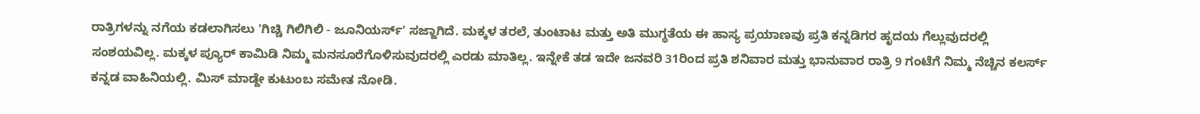ರಾತ್ರಿಗಳನ್ನು ನಗೆಯ ಕಡಲಾಗಿಸಲು 'ಗಿಚ್ಚಿ ಗಿಲಿಗಿಲಿ - ಜೂನಿಯರ್ಸ್' ಸಜ್ಜಾಗಿದೆ. ಮಕ್ಕಳ ತರಲೆ, ತುಂಟಾಟ ಮತ್ತು ಅತಿ ಮುಗ್ಧತೆಯ ಈ ಹಾಸ್ಯ ಪ್ರಯಾಣವು ಪ್ರತಿ ಕನ್ನಡಿಗರ ಹೃದಯ ಗೆಲ್ಲುವುದರಲ್ಲಿ ಸಂಶಯವಿಲ್ಲ. ಮಕ್ಕಳ ಪ್ಯೂರ್‌ ಕಾಮಿಡಿ ನಿಮ್ಮ ಮನಸೂರೆಗೊಳಿಸುವುದರಲ್ಲಿ ಎರಡು ಮಾತಿಲ್ಲ. ಇನ್ನೇಕೆ ತಡ ಇದೇ ಜನವರಿ 31ರಿಂದ ಪ್ರತಿ ಶನಿವಾರ ಮತ್ತು ಭಾನುವಾರ ರಾತ್ರಿ 9 ಗಂಟೆಗೆ ನಿಮ್ಮ ನೆಚ್ಚಿನ ಕಲರ್ಸ್‌ ಕನ್ನಡ ವಾಹಿನಿಯಲ್ಲಿ. ಮಿಸ್‌ ಮಾಡ್ದೇ ಕುಟುಂಬ ಸಮೇತ ನೋಡಿ.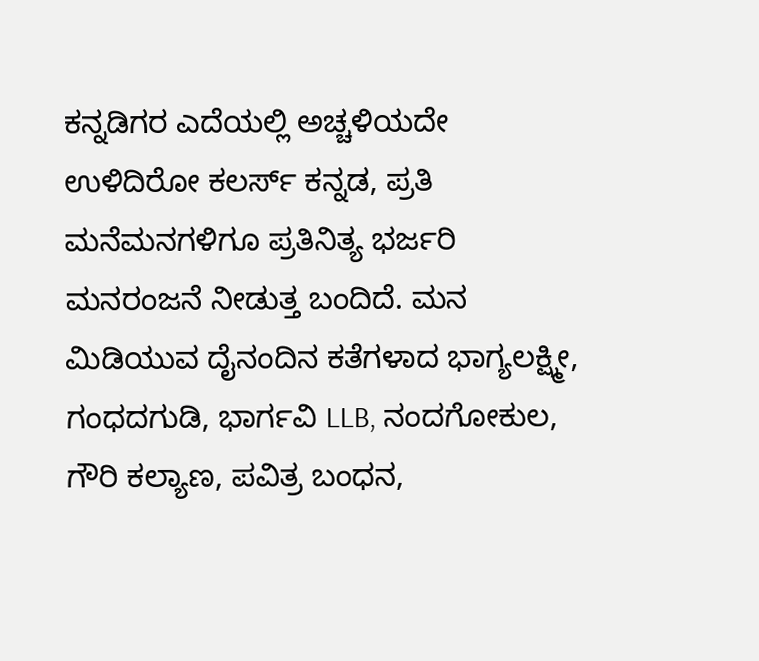ಕನ್ನಡಿಗರ ಎದೆಯಲ್ಲಿ ಅಚ್ಚಳಿಯದೇ ಉಳಿದಿರೋ ಕಲರ್ಸ್‌ ಕನ್ನಡ, ಪ್ರತಿ ಮನೆಮನಗಳಿಗೂ ಪ್ರತಿನಿತ್ಯ ಭರ್ಜರಿ ಮನರಂಜನೆ ನೀಡುತ್ತ ಬಂದಿದೆ. ಮನ ಮಿಡಿಯುವ ದೈನಂದಿನ ಕತೆಗಳಾದ ಭಾಗ್ಯಲಕ್ಷ್ಮೀ, ಗಂಧದಗುಡಿ, ಭಾರ್ಗವಿ LLB, ನಂದಗೋಕುಲ, ಗೌರಿ ಕಲ್ಯಾಣ, ಪವಿತ್ರ ಬಂಧನ,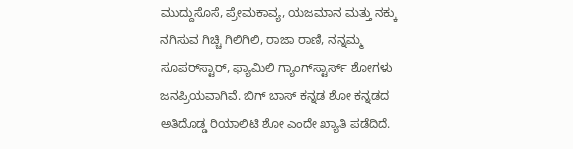ಮುದ್ದುಸೊಸೆ, ಪ್ರೇಮಕಾವ್ಯ, ಯಜಮಾನ ಮತ್ತು ನಕ್ಕು ನಗಿಸುವ ಗಿಚ್ಚಿ ಗಿಲಿಗಿಲಿ, ರಾಜಾ ರಾಣಿ, ನನ್ನಮ್ಮ ಸೂಪರ್‌ಸ್ಟಾರ್, ಫ್ಯಾಮಿಲಿ ಗ್ಯಾಂಗ್‌ಸ್ಟಾರ್ಸ್ ಶೋಗಳು ಜನಪ್ರಿಯವಾಗಿವೆ. ಬಿಗ್ ಬಾಸ್ ಕನ್ನಡ ಶೋ ಕನ್ನಡದ ಅತಿದೊಡ್ಡ ರಿಯಾಲಿಟಿ ಶೋ ಎಂದೇ ಖ್ಯಾತಿ ಪಡೆದಿದೆ.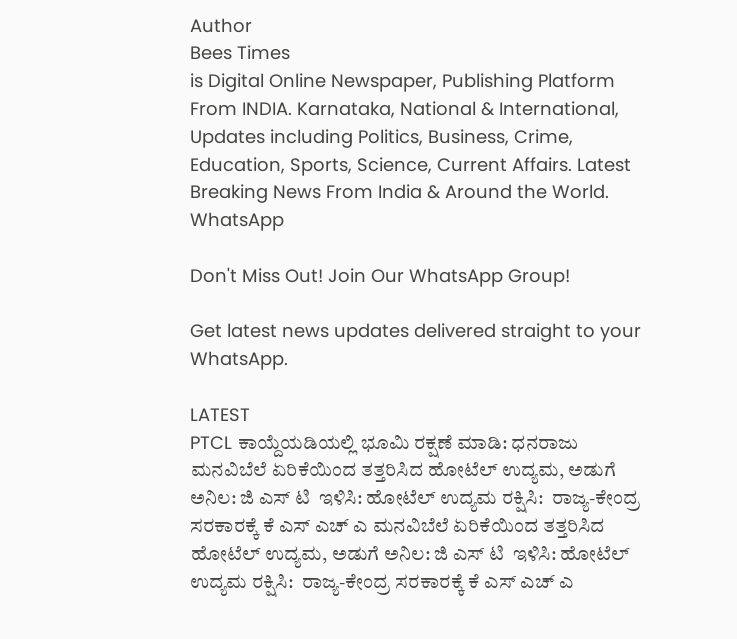Author
Bees Times
is Digital Online Newspaper, Publishing Platform From INDIA. Karnataka, National & International, Updates including Politics, Business, Crime, Education, Sports, Science, Current Affairs. Latest Breaking News From India & Around the World.
WhatsApp

Don't Miss Out! Join Our WhatsApp Group!

Get latest news updates delivered straight to your WhatsApp.

LATEST
PTCL ಕಾಯ್ದೆಯಡಿಯಲ್ಲಿ ಭೂಮಿ ರಕ್ಷಣೆ ಮಾಡಿ: ಧನರಾಜು ಮನವಿಬೆಲೆ ಏರಿಕೆಯಿಂದ ತತ್ತರಿಸಿದ ಹೋಟೆಲ್ ಉದ್ಯಮ, ಅಡುಗೆ ಅನಿಲ: ಜಿ ಎಸ್ ಟಿ  ಇಳಿಸಿ: ಹೋಟೆಲ್ ಉದ್ಯಮ ರಕ್ಷಿಸಿ:  ರಾಜ್ಯ-ಕೇಂದ್ರ ಸರಕಾರಕ್ಕೆ ಕೆ ಎಸ್ ಎಚ್ ಎ ಮನವಿಬೆಲೆ ಏರಿಕೆಯಿಂದ ತತ್ತರಿಸಿದ ಹೋಟೆಲ್ ಉದ್ಯಮ, ಅಡುಗೆ ಅನಿಲ: ಜಿ ಎಸ್ ಟಿ  ಇಳಿಸಿ: ಹೋಟೆಲ್ ಉದ್ಯಮ ರಕ್ಷಿಸಿ:  ರಾಜ್ಯ-ಕೇಂದ್ರ ಸರಕಾರಕ್ಕೆ ಕೆ ಎಸ್ ಎಚ್ ಎ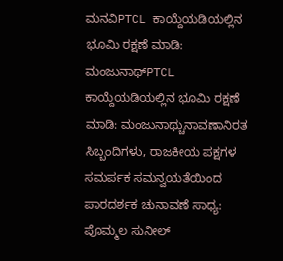ಮನವಿPTCL ಕಾಯ್ದೆಯಡಿಯಲ್ಲಿನ ಭೂಮಿ ರಕ್ಷಣೆ ಮಾಡಿ: ಮಂಜುನಾಥ್PTCL ಕಾಯ್ದೆಯಡಿಯಲ್ಲಿನ ಭೂಮಿ ರಕ್ಷಣೆ ಮಾಡಿ: ಮಂಜುನಾಥ್ಚುನಾವಣಾನಿರತ ಸಿಬ್ಬಂದಿಗಳು, ರಾಜಕೀಯ ಪಕ್ಷಗಳ ಸಮರ್ಪಕ ಸಮನ್ವಯತೆಯಿಂದ ಪಾರದರ್ಶಕ ಚುನಾವಣೆ ಸಾಧ್ಯ: ಪೊಮ್ಮಲ ಸುನೀಲ್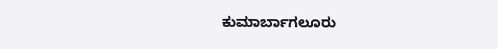ಕುಮಾರ್ಬಾಗಲೂರು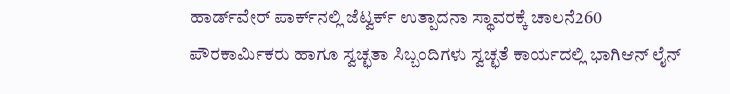ಹಾರ್ಡ್‌ವೇರ್ ಪಾರ್ಕ್‌ನಲ್ಲಿ ಜೆಟ್ವರ್ಕ್ ಉತ್ಪಾದನಾ ಸ್ಥಾವರಕ್ಕೆ ಚಾಲನೆ260 ಪೌರಕಾರ್ಮಿಕರು ಹಾಗೂ ಸ್ವಚ್ಛತಾ ಸಿಬ್ಬಂದಿಗಳು ಸ್ವಚ್ಛತೆ ಕಾರ್ಯದಲ್ಲಿ ಭಾಗಿಆನ್ ಲೈನ್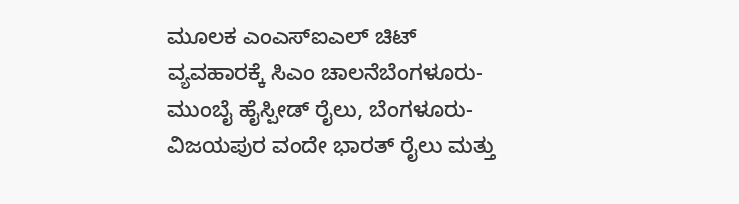ಮೂಲಕ ಎಂಎಸ್ಐಎಲ್ ಚಿಟ್ ವ್ಯವಹಾರಕ್ಕೆ ಸಿಎಂ ಚಾಲನೆಬೆಂಗಳೂರು-ಮುಂಬೈ ಹೈಸ್ಪೀಡ್ ರೈಲು, ಬೆಂಗಳೂರು- ವಿಜಯಪುರ ವಂದೇ ಭಾರತ್ ರೈಲು ಮತ್ತು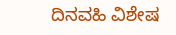ದಿನವಹಿ ವಿಶೇಷ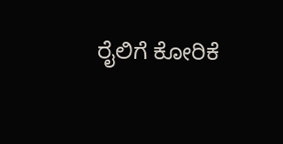ರೈಲಿಗೆ ಕೋರಿಕೆ